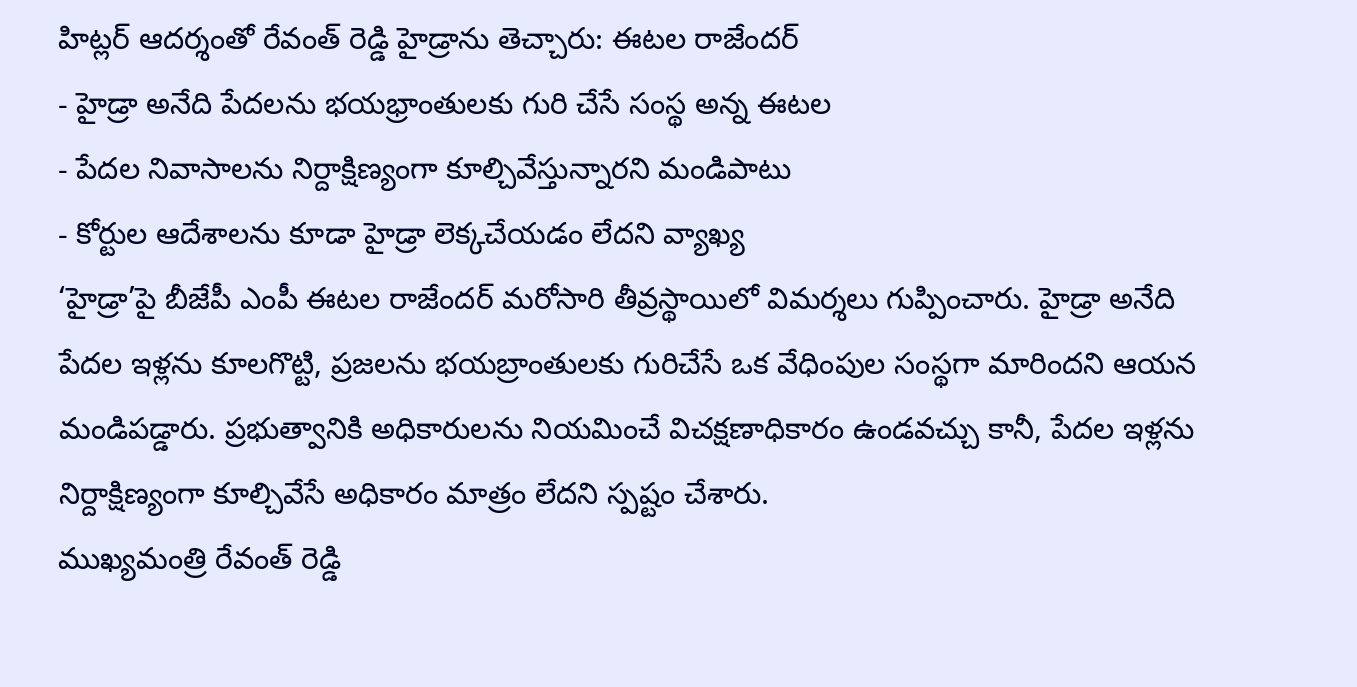హిట్లర్ ఆదర్శంతో రేవంత్ రెడ్డి హైడ్రాను తెచ్చారు: ఈటల రాజేందర్
- హైడ్రా అనేది పేదలను భయభ్రాంతులకు గురి చేసే సంస్థ అన్న ఈటల
- పేదల నివాసాలను నిర్దాక్షిణ్యంగా కూల్చివేస్తున్నారని మండిపాటు
- కోర్టుల ఆదేశాలను కూడా హైడ్రా లెక్కచేయడం లేదని వ్యాఖ్య
‘హైడ్రా’పై బీజేపీ ఎంపీ ఈటల రాజేందర్ మరోసారి తీవ్రస్థాయిలో విమర్శలు గుప్పించారు. హైడ్రా అనేది పేదల ఇళ్లను కూలగొట్టి, ప్రజలను భయబ్రాంతులకు గురిచేసే ఒక వేధింపుల సంస్థగా మారిందని ఆయన మండిపడ్డారు. ప్రభుత్వానికి అధికారులను నియమించే విచక్షణాధికారం ఉండవచ్చు కానీ, పేదల ఇళ్లను నిర్దాక్షిణ్యంగా కూల్చివేసే అధికారం మాత్రం లేదని స్పష్టం చేశారు.
ముఖ్యమంత్రి రేవంత్ రెడ్డి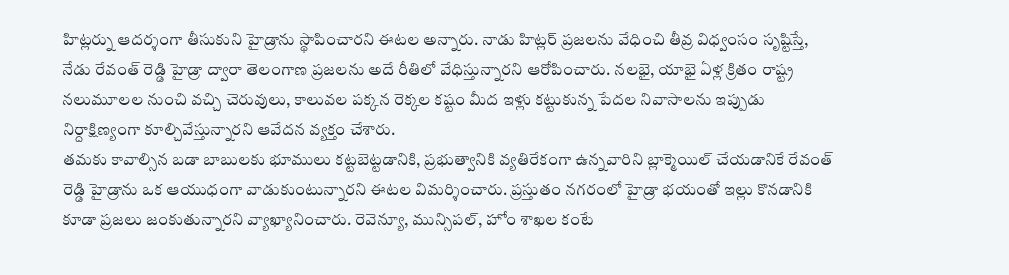హిట్లర్ను ఆదర్శంగా తీసుకుని హైడ్రాను స్థాపించారని ఈటల అన్నారు. నాడు హిట్లర్ ప్రజలను వేధించి తీవ్ర విధ్వంసం సృష్టిస్తే, నేడు రేవంత్ రెడ్డి హైడ్రా ద్వారా తెలంగాణ ప్రజలను అదే రీతిలో వేధిస్తున్నారని ఆరోపించారు. నలభై, యాభై ఏళ్ల క్రితం రాష్ట్ర నలుమూలల నుంచి వచ్చి చెరువులు, కాలువల పక్కన రెక్కల కష్టం మీద ఇళ్లు కట్టుకున్న పేదల నివాసాలను ఇప్పుడు నిర్దాక్షిణ్యంగా కూల్చివేస్తున్నారని ఆవేదన వ్యక్తం చేశారు.
తమకు కావాల్సిన బడా బాబులకు భూములు కట్టబెట్టడానికి, ప్రభుత్వానికి వ్యతిరేకంగా ఉన్నవారిని బ్లాక్మెయిల్ చేయడానికే రేవంత్ రెడ్డి హైడ్రాను ఒక ఆయుధంగా వాడుకుంటున్నారని ఈటల విమర్శించారు. ప్రస్తుతం నగరంలో హైడ్రా భయంతో ఇల్లు కొనడానికి కూడా ప్రజలు జంకుతున్నారని వ్యాఖ్యానించారు. రెవెన్యూ, మున్సిపల్, హోం శాఖల కంటే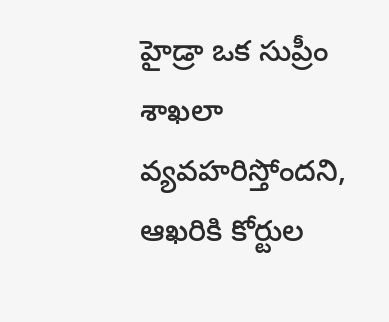హైడ్రా ఒక సుప్రీం శాఖలా వ్యవహరిస్తోందని, ఆఖరికి కోర్టుల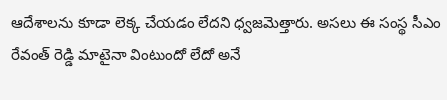ఆదేశాలను కూడా లెక్క చేయడం లేదని ధ్వజమెత్తారు. అసలు ఈ సంస్థ సీఎం రేవంత్ రెడ్డి మాటైనా వింటుందో లేదో అనే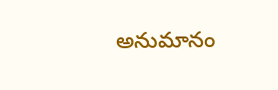అనుమానం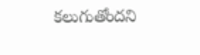కలుగుతోందని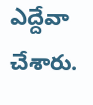ఎద్దేవా చేశారు.